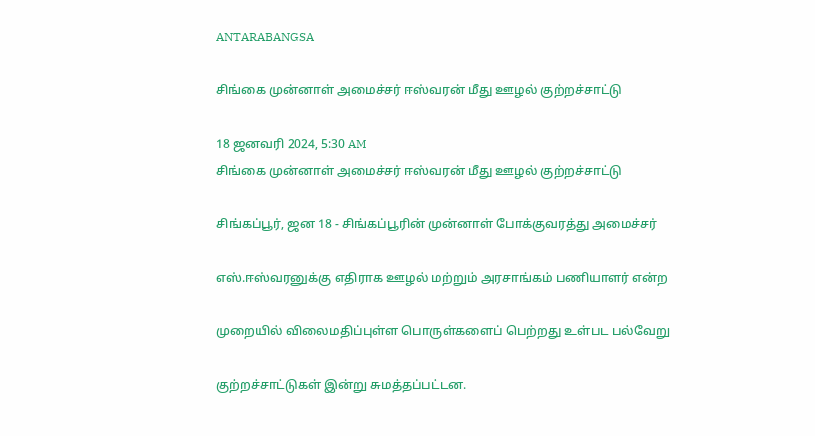ANTARABANGSA

சிங்கை முன்னாள் அமைச்சர் ஈஸ்வரன் மீது ஊழல் குற்றச்சாட்டு

18 ஜனவரி 2024, 5:30 AM
சிங்கை முன்னாள் அமைச்சர் ஈஸ்வரன் மீது ஊழல் குற்றச்சாட்டு

சிங்கப்பூர், ஜன 18 - சிங்கப்பூரின் முன்னாள் போக்குவரத்து அமைச்சர்

எஸ்.ஈஸ்வரனுக்கு எதிராக ஊழல் மற்றும் அரசாங்கம் பணியாளர் என்ற

முறையில் விலைமதிப்புள்ள பொருள்களைப் பெற்றது உள்பட பல்வேறு

குற்றச்சாட்டுகள் இன்று சுமத்தப்பட்டன.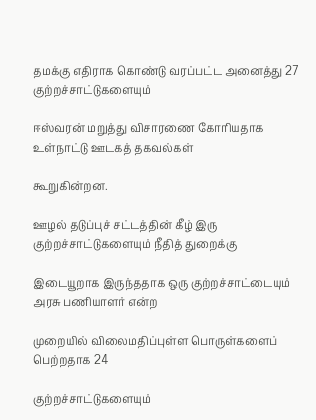தமக்கு எதிராக கொண்டு வரப்பட்ட அனைத்து 27 குற்றச்சாட்டுகளையும்

ஈஸ்வரன் மறுத்து விசாரணை கோரியதாக உள்நாட்டு ஊடகத் தகவல்கள்

கூறுகின்றன.

ஊழல் தடுப்புச் சட்டத்தின் கீழ் இரு குற்றச்சாட்டுகளையும் நீதித் துறைக்கு

இடையூறாக இருந்ததாக ஒரு குற்றச்சாட்டையும் அரசு பணியாளர் என்ற

முறையில் விலைமதிப்புள்ள பொருள்களைப் பெற்றதாக 24

குற்றச்சாட்டுகளையும்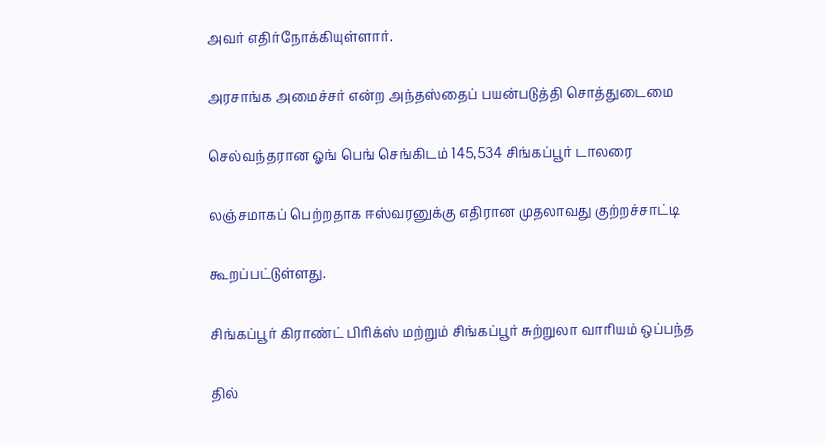அவர் எதிர்நோக்கியுள்ளார்.

அரசாங்க அமைச்சர் என்ற அந்தஸ்தைப் பயன்படுத்தி சொத்துடைமை

செல்வந்தரான ஓங் பெங் செங்கிடம் 145,534 சிங்கப்பூர் டாலரை

லஞ்சமாகப் பெற்றதாக ஈஸ்வரனுக்கு எதிரான முதலாவது குற்றச்சாட்டி

கூறப்பட்டுள்ளது.

சிங்கப்பூர் கிராண்ட் பிரிக்ஸ் மற்றும் சிங்கப்பூர் சுற்றுலா வாரியம் ஒப்பந்த

தில்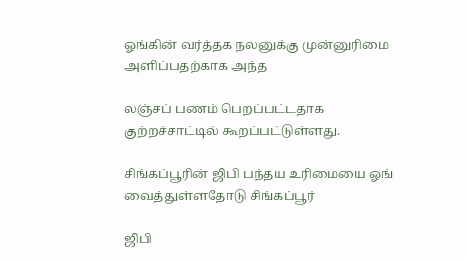ஓங்கின் வர்த்தக நலனுக்கு முன்னுரிமை அளிப்பதற்காக அந்த

லஞ்சப் பணம் பெறப்பட்டதாக குற்றச்சாட்டில் கூறப்பட்டுள்ளது.

சிங்கப்பூரின் ஜிபி பந்தய உரிமையை ஓங் வைத்துள்ளதோடு சிங்கப்பூர்

ஜிபி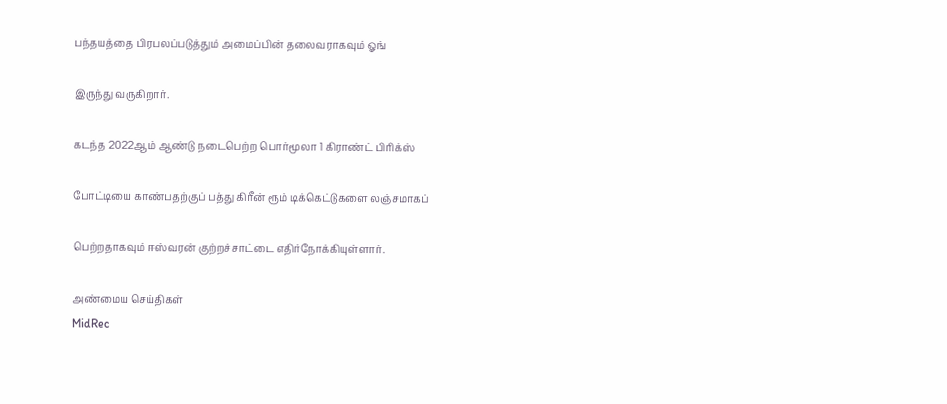பந்தயத்தை பிரபலப்படுத்தும் அமைப்பின் தலைவராகவும் ஓங்

இருந்து வருகிறார்.

கடந்த 2022ஆம் ஆண்டு நடைபெற்ற பொர்மூலா 1 கிராண்ட் பிரிக்ஸ்

போட்டியை காண்பதற்குப் பத்து கிரீன் ரூம் டிக்கெட்டுகளை லஞ்சமாகப்

பெற்றதாகவும் ஈஸ்வரன் குற்றச்சாட்டை எதிர்நோக்கியுள்ளார்.

அண்மைய செய்திகள்
MidRec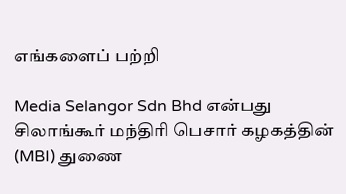எங்களைப் பற்றி

Media Selangor Sdn Bhd என்பது சிலாங்கூர் மந்திரி பெசார் கழகத்தின் (MBI) துணை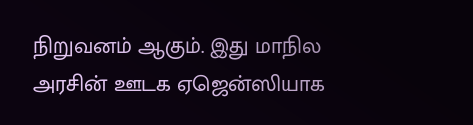நிறுவனம் ஆகும். இது மாநில அரசின் ஊடக ஏஜென்ஸியாக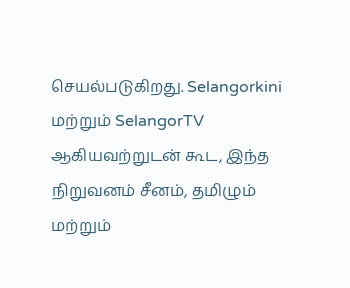செயல்படுகிறது. Selangorkini மற்றும் SelangorTV ஆகியவற்றுடன் கூட, இந்த நிறுவனம் சீனம், தமிழும் மற்றும்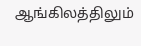ஆங்கிலத்திலும்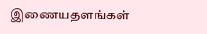இணையதளங்கள்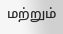மற்றும்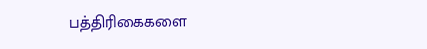பத்திரிகைகளை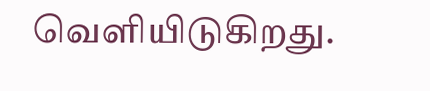வெளியிடுகிறது.